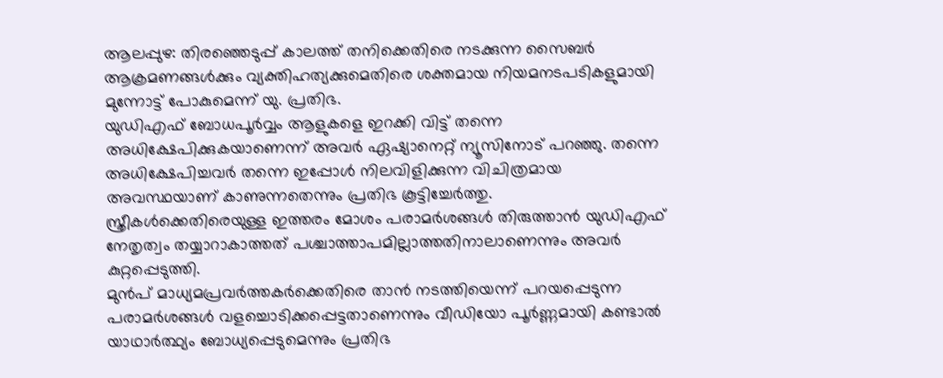ആലപ്പുഴ: തിരഞ്ഞെടുപ്പ് കാലത്ത് തനിക്കെതിരെ നടക്കുന്ന സൈബർ ആക്രമണങ്ങൾക്കും വ്യക്തിഹത്യക്കുമെതിരെ ശക്തമായ നിയമനടപടികളുമായി മുന്നോട്ട് പോകുമെന്ന് യു. പ്രതിഭ.
യുഡിഎഫ് ബോധപൂർവ്വം ആളുകളെ ഇറക്കി വിട്ട് തന്നെ അധിക്ഷേപിക്കുകയാണെന്ന് അവർ ഏഷ്യാനെറ്റ് ന്യൂസിനോട് പറഞ്ഞു. തന്നെ അധിക്ഷേപിച്ചവർ തന്നെ ഇപ്പോൾ നിലവിളിക്കുന്ന വിചിത്രമായ അവസ്ഥയാണ് കാണുന്നതെന്നും പ്രതിഭ കൂട്ടിച്ചേർത്തു.
സ്ത്രീകൾക്കെതിരെയുള്ള ഇത്തരം മോശം പരാമർശങ്ങൾ തിരുത്താൻ യുഡിഎഫ് നേതൃത്വം തയ്യാറാകാത്തത് പശ്ചാത്താപമില്ലാത്തതിനാലാണെന്നും അവർ കുറ്റപ്പെടുത്തി.
മുൻപ് മാധ്യമപ്രവർത്തകർക്കെതിരെ താൻ നടത്തിയെന്ന് പറയപ്പെടുന്ന പരാമർശങ്ങൾ വളച്ചൊടിക്കപ്പെട്ടതാണെന്നും വീഡിയോ പൂർണ്ണമായി കണ്ടാൽ യാഥാർത്ഥ്യം ബോധ്യപ്പെടുമെന്നും പ്രതിഭ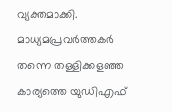വ്യക്തമാക്കി. മാധ്യമപ്രവർത്തകർ തന്നെ തള്ളിക്കളഞ്ഞ കാര്യത്തെ യുഡിഎഫ്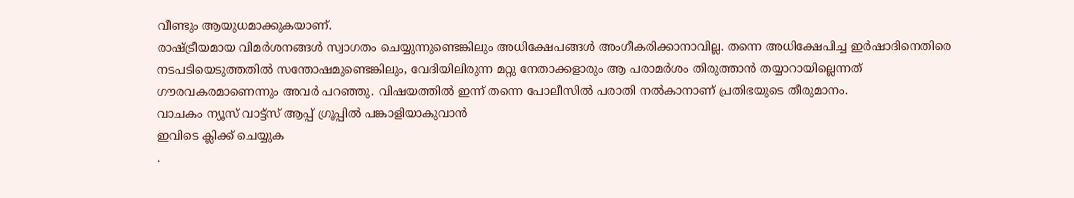വീണ്ടും ആയുധമാക്കുകയാണ്.
രാഷ്ട്രീയമായ വിമർശനങ്ങൾ സ്വാഗതം ചെയ്യുന്നുണ്ടെങ്കിലും അധിക്ഷേപങ്ങൾ അംഗീകരിക്കാനാവില്ല. തന്നെ അധിക്ഷേപിച്ച ഇർഷാദിനെതിരെ നടപടിയെടുത്തതിൽ സന്തോഷമുണ്ടെങ്കിലും, വേദിയിലിരുന്ന മറ്റു നേതാക്കളാരും ആ പരാമർശം തിരുത്താൻ തയ്യാറായില്ലെന്നത് ഗൗരവകരമാണെന്നും അവർ പറഞ്ഞു. വിഷയത്തിൽ ഇന്ന് തന്നെ പോലീസിൽ പരാതി നൽകാനാണ് പ്രതിഭയുടെ തീരുമാനം.
വാചകം ന്യൂസ് വാട്ട്സ് ആപ്പ് ഗ്രൂപ്പിൽ പങ്കാളിയാകുവാൻ
ഇവിടെ ക്ലിക്ക് ചെയ്യുക
.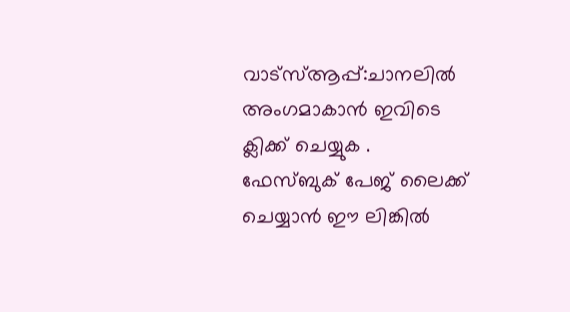വാട്സ്ആപ്പ്:ചാനലിൽ അംഗമാകാൻ ഇവിടെ ക്ലിക്ക് ചെയ്യുക .
ഫേസ്ബുക് പേജ് ലൈക്ക് ചെയ്യാൻ ഈ ലിങ്കിൽ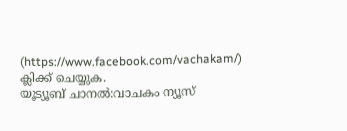(https://www.facebook.com/vachakam/) ക്ലിക്ക് ചെയ്യുക.
യൂട്യൂബ് ചാനൽ:വാചകം ന്യൂസ്